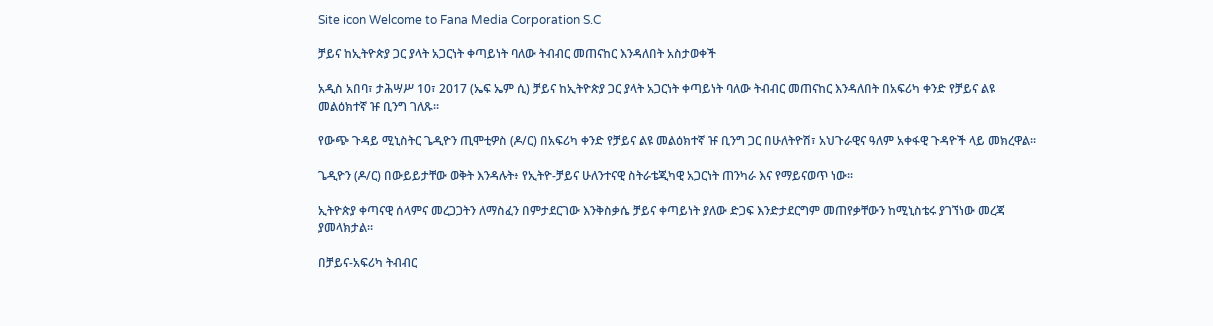Site icon Welcome to Fana Media Corporation S.C

ቻይና ከኢትዮጵያ ጋር ያላት አጋርነት ቀጣይነት ባለው ትብብር መጠናከር እንዳለበት አስታወቀች

አዲስ አበባ፣ ታሕሣሥ 10፣ 2017 (ኤፍ ኤም ሲ) ቻይና ከኢትዮጵያ ጋር ያላት አጋርነት ቀጣይነት ባለው ትብብር መጠናከር እንዳለበት በአፍሪካ ቀንድ የቻይና ልዩ መልዕክተኛ ዡ ቢንግ ገለጹ፡፡

የውጭ ጉዳይ ሚኒስትር ጌዲዮን ጢሞቲዎስ (ዶ/ር) በአፍሪካ ቀንድ የቻይና ልዩ መልዕክተኛ ዡ ቢንግ ጋር በሁለትዮሽ፣ አህጉራዊና ዓለም አቀፋዊ ጉዳዮች ላይ መክረዋል፡፡

ጌዲዮን (ዶ/ር) በውይይታቸው ወቅት እንዳሉት፥ የኢትዮ-ቻይና ሁለንተናዊ ስትራቴጂካዊ አጋርነት ጠንካራ እና የማይናወጥ ነው፡፡

ኢትዮጵያ ቀጣናዊ ሰላምና መረጋጋትን ለማስፈን በምታደርገው እንቅስቃሴ ቻይና ቀጣይነት ያለው ድጋፍ እንድታደርግም መጠየቃቸውን ከሚኒስቴሩ ያገኘነው መረጃ ያመላክታል።

በቻይና-አፍሪካ ትብብር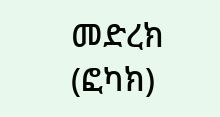መድረክ (ፎካክ)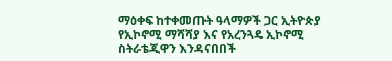ማዕቀፍ ከተቀመጡት ዓላማዎች ጋር ኢትዮጵያ የኢኮኖሚ ማሻሻያ እና የአረንጓዴ ኢኮኖሚ ስትራቴጂዋን እንዳናበበች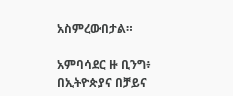አስምረውበታል።

አምባሳደር ዙ ቢንግ፥ በኢትዮጵያና በቻይና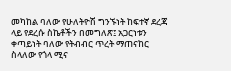መካከል ባለው የሁለትዮሽ ግንኙነት ከፍተኛ ደረጃ ላይ የደረሱ ስኬቶችን በመግለጽ፤ አጋርነቱን ቀጣይነት ባለው የትብብር ጥረት ማጠናከር ስላለው የጎላ ሚና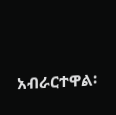አብራርተዋል፡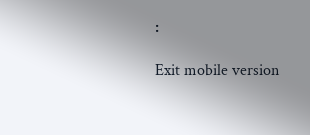፡

Exit mobile version